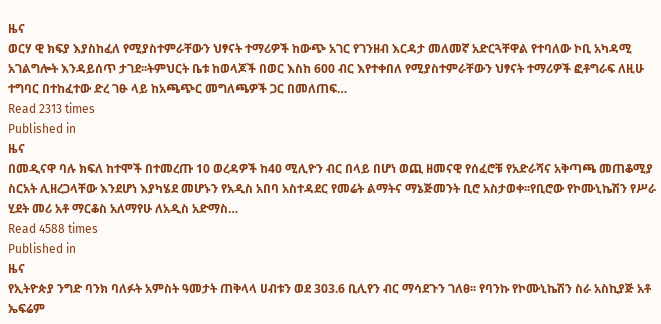ዜና
ወርሃ ዊ ክፍያ እያስከፈለ የሚያስተምራቸውን ህፃናት ተማሪዎች ከውጭ አገር የገንዘብ እርዳታ መለመኛ አድርጓቸዋል የተባለው ኮቢ አካዳሚ አገልግሎት እንዳይሰጥ ታገደ፡፡ትምህርት ቤቱ ከወላጆች በወር እስከ 600 ብር እየተቀበለ የሚያስተምራቸውን ህፃናት ተማሪዎች ፎቶግራፍ ለዚሁ ተግባር በተከፈተው ድረ ገፁ ላይ ከአጫጭር መግለጫዎች ጋር በመለጠፍ…
Read 2313 times
Published in
ዜና
በመዲናዋ ባሉ ክፍለ ከተሞች በተመረጡ 10 ወረዳዎች ከ40 ሚሊዮን ብር በላይ በሆነ ወጪ ዘመናዊ የሰፈሮቹ የአድራሻና አቅጣጫ መጠቆሚያ ስርአት ሊዘረጋላቸው እንደሆነ እያካሄደ መሆኑን የአዲስ አበባ አስተዳደር የመሬት ልማትና ማኔጅመንት ቢሮ አስታወቀ፡፡የቢሮው የኮሙኒኬሽን የሥራ ሂደት መሪ አቶ ማርቆስ አለማየሁ ለአዲስ አድማስ…
Read 4588 times
Published in
ዜና
የኢትዮጵያ ንግድ ባንክ ባለፉት አምስት ዓመታት ጠቅላላ ሀብቱን ወደ 303.6 ቢሊየን ብር ማሳደጉን ገለፀ፡፡ የባንኩ የኮሙኒኬሽን ስራ አስኪያጅ አቶ ኤፍሬም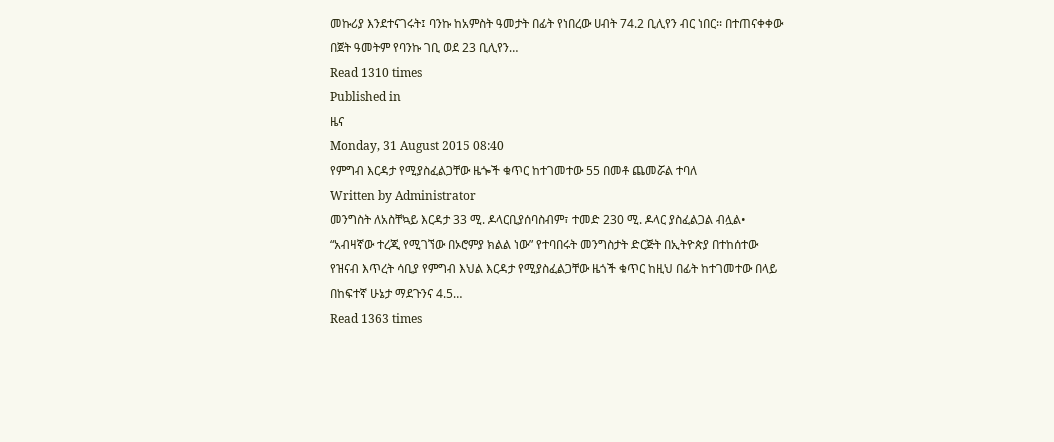መኩሪያ እንደተናገሩት፤ ባንኩ ከአምስት ዓመታት በፊት የነበረው ሀብት 74.2 ቢሊየን ብር ነበር፡፡ በተጠናቀቀው በጀት ዓመትም የባንኩ ገቢ ወደ 23 ቢሊየን…
Read 1310 times
Published in
ዜና
Monday, 31 August 2015 08:40
የምግብ እርዳታ የሚያስፈልጋቸው ዜጐች ቁጥር ከተገመተው 55 በመቶ ጨመሯል ተባለ
Written by Administrator
መንግስት ለአስቸኳይ እርዳታ 33 ሚ. ዶላርቢያሰባስብም፣ ተመድ 230 ሚ. ዶላር ያስፈልጋል ብሏል• “አብዛኛው ተረጂ የሚገኘው በኦሮምያ ክልል ነው” የተባበሩት መንግስታት ድርጅት በኢትዮጵያ በተከሰተው የዝናብ እጥረት ሳቢያ የምግብ እህል እርዳታ የሚያስፈልጋቸው ዜጎች ቁጥር ከዚህ በፊት ከተገመተው በላይ በከፍተኛ ሁኔታ ማደጉንና 4.5…
Read 1363 times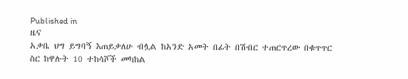Published in
ዜና
አቃቤ ህግ ይግባኝ እጠይቃለሁ ብሏል ከአንድ አመት በፊት በሽብር ተጠርጥረው በቁጥጥር ስር ከዋሉት 10 ተከሳሾች መካከል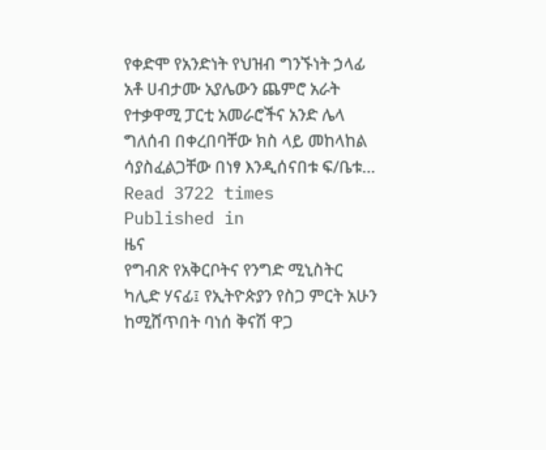የቀድሞ የአንድነት የህዝብ ግንኙነት ኃላፊ አቶ ሀብታሙ አያሌውን ጨምሮ አራት የተቃዋሚ ፓርቲ አመራሮችና አንድ ሌላ ግለሰብ በቀረበባቸው ክስ ላይ መከላከል ሳያስፈልጋቸው በነፃ እንዲሰናበቱ ፍ/ቤቱ…
Read 3722 times
Published in
ዜና
የግብጽ የአቅርቦትና የንግድ ሚኒስትር ካሊድ ሃናፊ፤ የኢትዮጵያን የስጋ ምርት አሁን ከሚሸጥበት ባነሰ ቅናሽ ዋጋ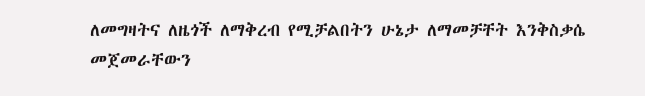ለመግዛትና ለዜጎች ለማቅረብ የሚቻልበትን ሁኔታ ለማመቻቸት እንቅስቃሴ መጀመራቸውን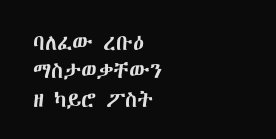ባለፈው ረቡዕ ማስታወቃቸውን ዘ ካይሮ ፖስት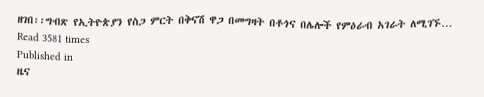ዘገበ፡፡ግብጽ የኢትዮጵያን የስጋ ምርት በቅናሽ ዋጋ በመግዛት በቶጎና በሌሎች የምዕራብ አገራት ለሚገኙ…
Read 3581 times
Published in
ዜና